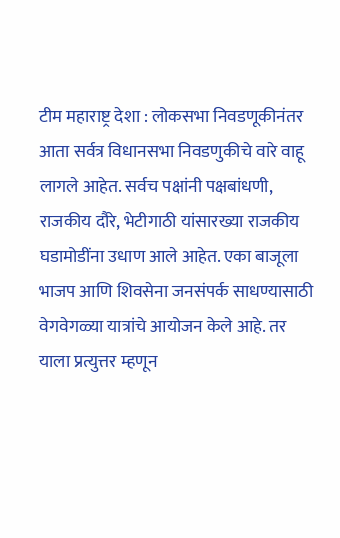टीम महाराष्ट्र देशा : लोकसभा निवडणूकीनंतर आता सर्वत्र विधानसभा निवडणुकीचे वारे वाहू लागले आहेत. सर्वच पक्षांनी पक्षबांधणी, राजकीय दौरे, भेटीगाठी यांसारख्या राजकीय घडामोडींना उधाण आले आहेत. एका बाजूला भाजप आणि शिवसेना जनसंपर्क साधण्यासाठी वेगवेगळ्या यात्रांचे आयोजन केले आहे. तर याला प्रत्युत्तर म्हणून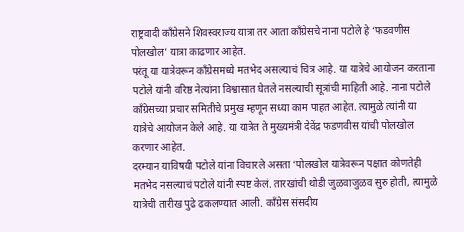राष्ट्रवादी कॉंग्रेसने शिवस्वराज्य यात्रा तर आता कॉंग्रेसचे नाना पटोले हे ‘फडवणीस पोलखोल’ यात्रा काढणार आहेत.
परंतू या यात्रेवरून कॉंग्रेसमध्ये मतभेद असल्याचं चित्र आहे. या यात्रेचे आयोजन करताना पटोले यांनी वरिष्ठ नेत्यांना विश्वासात घेतले नसल्याची सूत्रांची माहिती आहे. नाना पटोले काँग्रेसच्या प्रचार समितीचे प्रमुख म्हणून सध्या काम पाहत आहेत. त्यामुळे त्यांनी या यात्रेचे आयोजन केले आहे. या यात्रेत ते मुख्यमंत्री देवेंद्र फडणवीस यांची पोलखोल करणार आहेत.
दरम्यान याविषयी पटोले यांना विचारले असता ‘पोलखोल यात्रेवरून पक्षात कोणतेही मतभेद नसल्याचं पटोले यांनी स्पष्ट केलं. तारखांची थोडी जुळवाजुळव सुरु होती, त्यामुळे यात्रेची तारीख पुढे ढकलण्यात आली. काँग्रेस संसदीय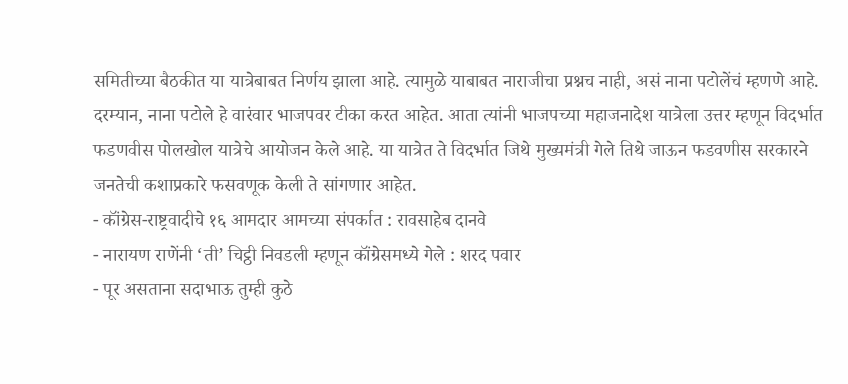समितीच्या बैठकीत या यात्रेबाबत निर्णय झाला आहे. त्यामुळे याबाबत नाराजीचा प्रश्नच नाही, असं नाना पटोलेंचं म्हणणे आहे.
दरम्यान, नाना पटोले हे वारंवार भाजपवर टीका करत आहेत. आता त्यांनी भाजपच्या महाजनादेश यात्रेला उत्तर म्हणून विदर्भात फडणवीस पोलखोल यात्रेचे आयोजन केले आहे. या यात्रेत ते विदर्भात जिथे मुख्यमंत्री गेले तिथे जाऊन फडवणीस सरकारने जनतेची कशाप्रकारे फसवणूक केली ते सांगणार आहेत.
- कॉंग्रेस-राष्ट्रवादीचे १६ आमदार आमच्या संपर्कात : रावसाहेब दानवे
- नारायण राणेंनी ‘ती’ चिट्ठी निवडली म्हणून कॉंग्रेसमध्ये गेले : शरद पवार
- पूर असताना सदाभाऊ तुम्ही कुठे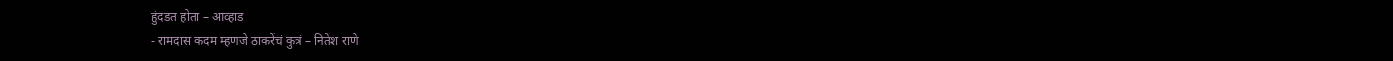हुंदडत होता – आव्हाड
- रामदास कदम म्हणजे ठाकरेंचं कुत्रं – नितेश राणे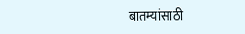बातम्यांसाठी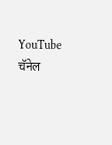YouTube चॅनेल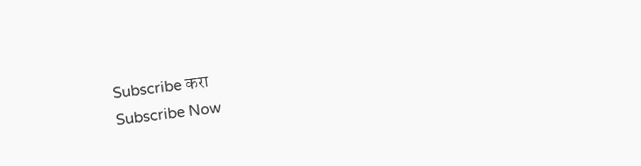Subscribe करा
Subscribe Now